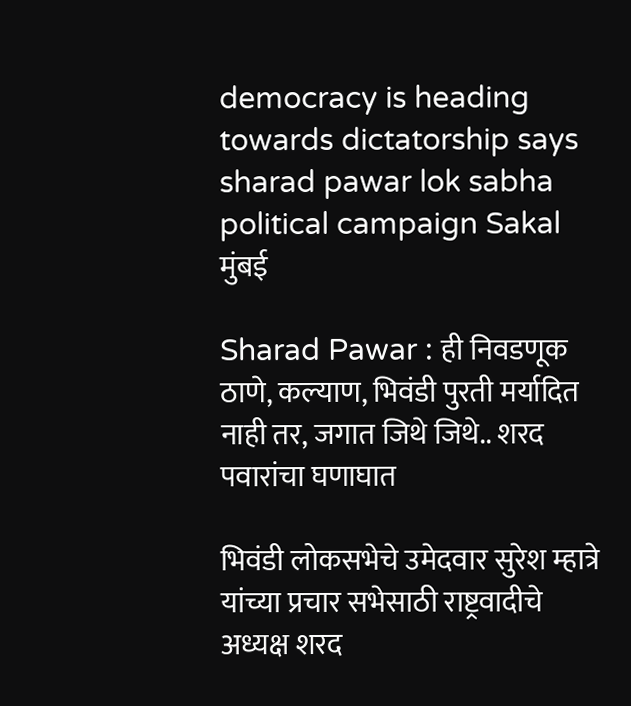democracy is heading towards dictatorship says sharad pawar lok sabha political campaign Sakal
मुंबई

Sharad Pawar : ही निवडणूक ठाणे, कल्याण, भिवंडी पुरती मर्यादित नाही तर, जगात जिथे जिथे.. शरद पवारांचा घणाघात

भिवंडी लोकसभेचे उमेदवार सुरेश म्हात्रे यांच्या प्रचार सभेसाठी राष्ट्रवादीचे अध्यक्ष शरद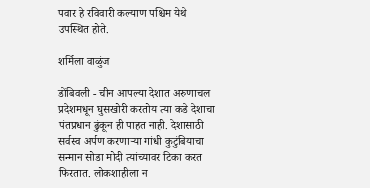पवार हे रविवारी कल्याण पश्चिम येथे उपस्थित होते.

शर्मिला वाळुंज

डोंबिवली - चीन आपल्या देशात अरुणाचल प्रदेशमधून घुसखोरी करतोय त्या कडे देशाचा पंतप्रधान ढुंकून ही पाहत नाही. देशासाठी सर्वस्व अर्पण करणाऱ्या गांधी कुटुंबियाचा सन्मान सोडा मोदी त्यांच्यावर टिका करत फिरतात. लोकशाहीला न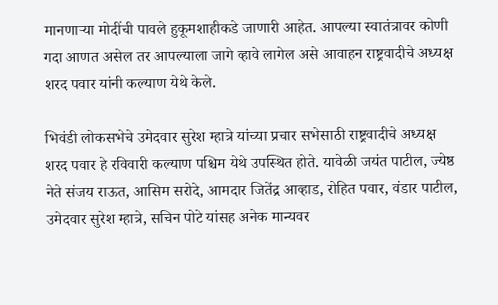मानणाऱ्या मोदींची पावले हुकूमशाहीकडे जाणारी आहेत. आपल्या स्वातंत्रावर कोणी गदा आणत असेल तर आपल्याला जागे व्हावे लागेल असे आवाहन राष्ट्रवादीचे अध्यक्ष शरद पवार यांनी कल्याण येथे केले.

भिवंडी लोकसभेचे उमेदवार सुरेश म्हात्रे यांच्या प्रचार सभेसाठी राष्ट्रवादीचे अध्यक्ष शरद पवार हे रविवारी कल्याण पश्चिम येथे उपस्थित होते. यावेळी जयंत पाटील, ज्येष्ठ नेते संजय राऊत, आसिम सरोदे, आमदार जितेंद्र आव्हाड, रोहित पवार, वंडार पाटील, उमेदवार सुरेश म्हात्रे, सचिन पोटे यांसह अनेक मान्यवर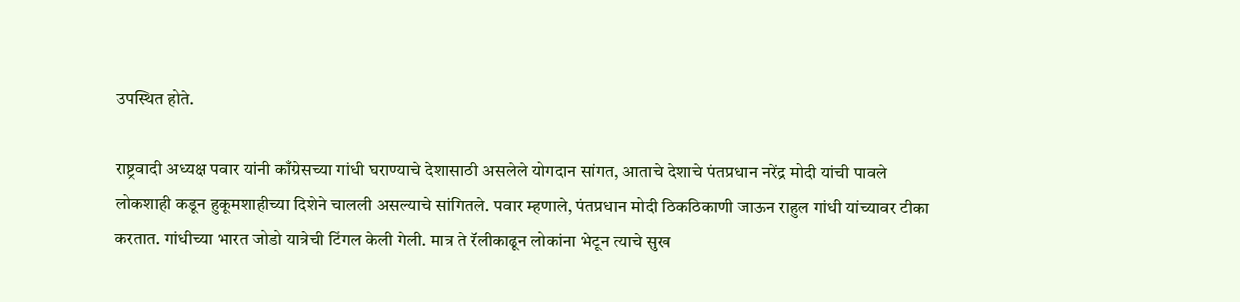उपस्थित होते.

राष्ट्रवादी अध्यक्ष पवार यांनी काँग्रेसच्या गांधी घराण्याचे देशासाठी असलेले योगदान सांगत, आताचे देशाचे पंतप्रधान नरेंद्र मोदी यांची पावले लोकशाही कडून हुकूमशाहीच्या दिशेने चालली असल्याचे सांगितले. पवार म्हणाले, पंतप्रधान मोदी ठिकठिकाणी जाऊन राहुल गांधी यांच्यावर टीका करतात. गांधीच्या भारत जोडो यात्रेची टिंगल केली गेली. मात्र ते रॅलीकाढून लोकांना भेटून त्याचे सुख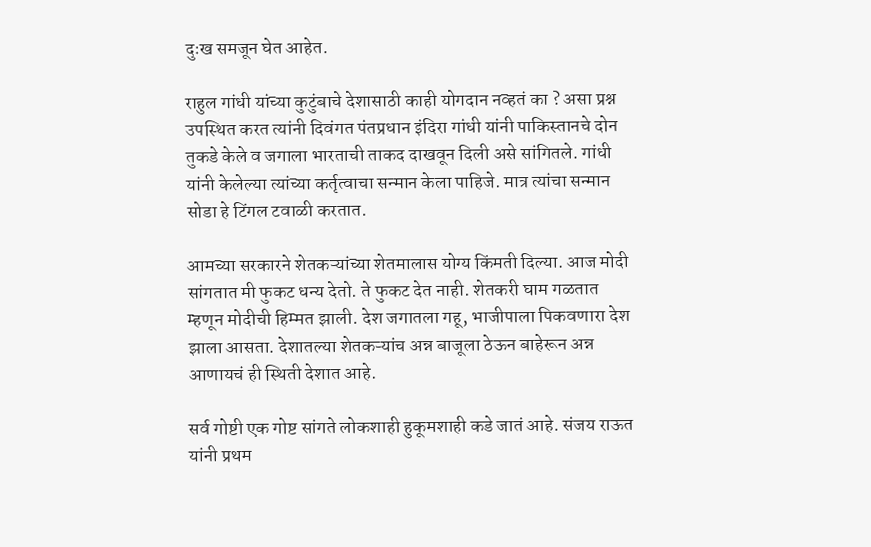दुःख समजून घेत आहेत.

राहुल गांधी यांच्या कुटुंबाचे देशासाठी काही योगदान नव्हतं का ? असा प्रश्न उपस्थित करत त्यांनी दिवंगत पंतप्रधान इंदिरा गांधी यांनी पाकिस्तानचे दोन तुकडे केले व जगाला भारताची ताकद दाखवून दिली असे सांगितले. गांधी यांनी केलेल्या त्यांच्या कर्तृत्वाचा सन्मान केला पाहिजे. मात्र त्यांचा सन्मान सोडा हे टिंगल टवाळी करतात.

आमच्या सरकारने शेतकऱ्यांच्या शेतमालास योग्य किंमती दिल्या. आज मोदी सांगतात मी फुकट धन्य देतो. ते फुकट देत नाही. शेतकरी घाम गळतात म्हणून मोदीची हिम्मत झाली. देश जगातला गहू, भाजीपाला पिकवणारा देश झाला आसता. देशातल्या शेतकऱ्यांच अन्न बाजूला ठेऊन बाहेरून अन्न आणायचं ही स्थिती देशात आहे.

सर्व गोष्टी एक गोष्ट सांगते लोकशाही हुकूमशाही कडे जातं आहे. संजय राऊत यांनी प्रथम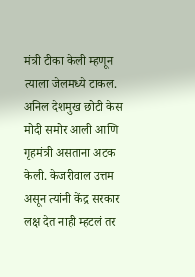मंत्री टीका केली म्हणून त्याला जेलमध्ये टाकल. अनिल देशमुख छोटी केस मोदी समोर आली आणि गृहमंत्री असताना अटक केली. केजरीवाल उत्तम असून त्यांनी केंद्र सरकार लक्ष देत नाही म्हटलं तर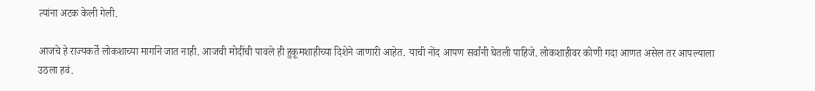त्यांना अटक केली गेली.

आजचे हे राज्यकर्ते लोकशाच्या मार्गाने जात नाही. आजची मोदींची पावले ही हुकूमशाहीच्या दिशेने जाणारी आहेत. याची नोंद आपण सर्वांनी घेतली पाहिजे. लोकशाहीवर कोणी गदा आणत असेल तर आपल्याला उठला हवं.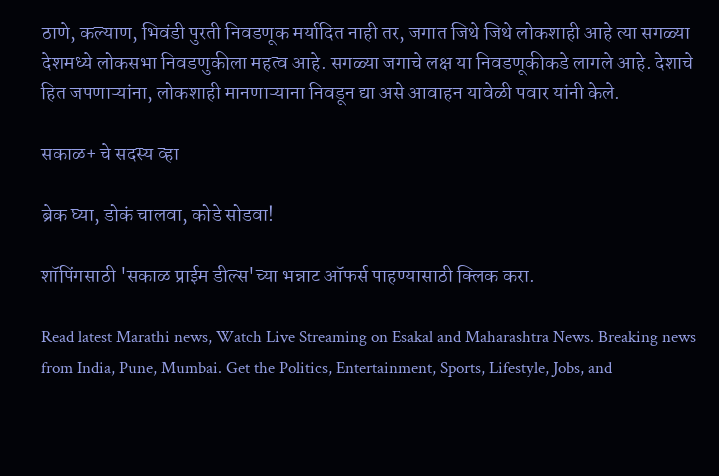ठाणे, कल्याण, भिवंडी पुरती निवडणूक मर्यादित नाही तर, जगात जिथे जिथे लोकशाही आहे त्या सगळ्या देशमध्ये लोकसभा निवडणुकीला महत्व आहे. सगळ्या जगाचे लक्ष या निवडणूकीकडे लागले आहे. देशाचे हित जपणाऱ्यांना, लोकशाही मानणाऱ्याना निवडून द्या असे आवाहन यावेळी पवार यांनी केले.

सकाळ+ चे सदस्य व्हा

ब्रेक घ्या, डोकं चालवा, कोडे सोडवा!

शॉपिंगसाठी 'सकाळ प्राईम डील्स'च्या भन्नाट ऑफर्स पाहण्यासाठी क्लिक करा.

Read latest Marathi news, Watch Live Streaming on Esakal and Maharashtra News. Breaking news from India, Pune, Mumbai. Get the Politics, Entertainment, Sports, Lifestyle, Jobs, and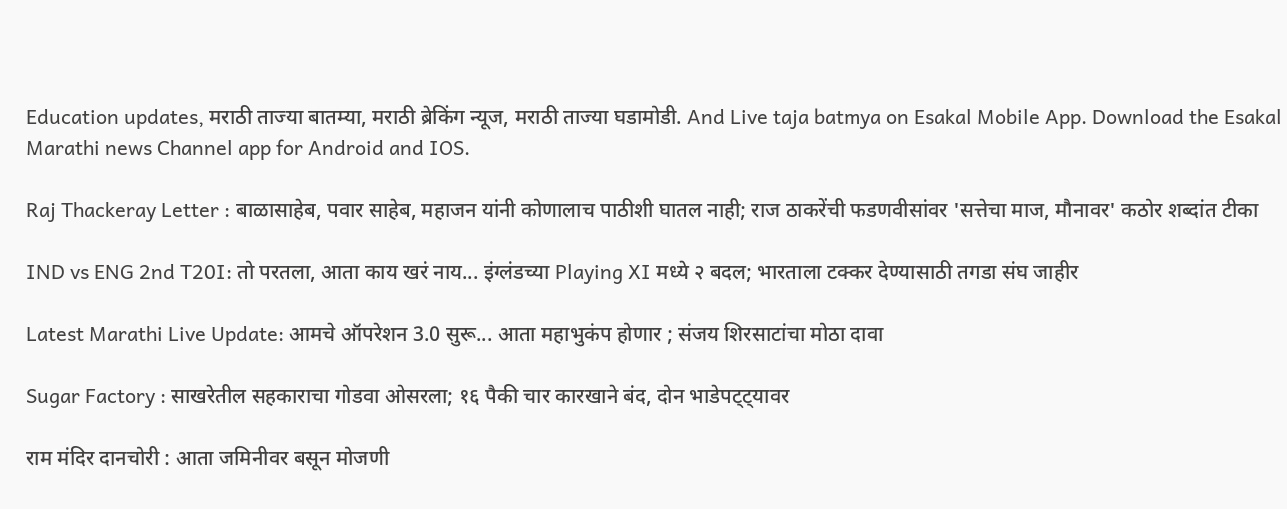Education updates, मराठी ताज्या बातम्या, मराठी ब्रेकिंग न्यूज, मराठी ताज्या घडामोडी. And Live taja batmya on Esakal Mobile App. Download the Esakal Marathi news Channel app for Android and IOS.

Raj Thackeray Letter : बाळासाहेब, पवार साहेब, महाजन यांनी कोणालाच पाठीशी घातल नाही; राज ठाकरेंची फडणवीसांवर 'सत्तेचा माज, मौनावर' कठोर शब्दांत टीका

IND vs ENG 2nd T20I: तो परतला, आता काय खरं नाय... इंग्लंडच्या Playing XI मध्ये २ बदल; भारताला टक्कर देण्यासाठी तगडा संघ जाहीर

Latest Marathi Live Update: आमचे ऑपरेशन 3.0 सुरू... आता महाभुकंप होणार ; संजय शिरसाटांचा मोठा दावा

Sugar Factory : साखरेतील सहकाराचा गोडवा ओसरला; १६ पैकी चार कारखाने बंद, दोन भाडेपट्ट्यावर

राम मंदिर दानचोरी : आता जमिनीवर बसून मोजणी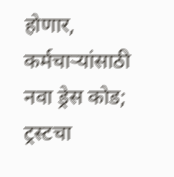होणार, कर्मचाऱ्यांसाठी नवा ड्रेस कोड; ट्रस्टचा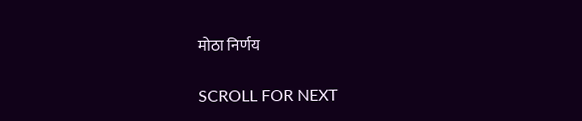मोठा निर्णय

SCROLL FOR NEXT